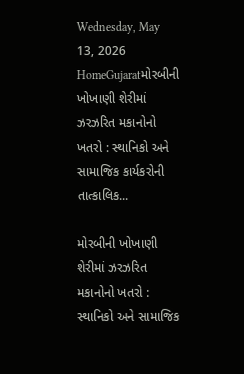Wednesday, May 13, 2026
HomeGujaratમોરબીની ખોખાણી શેરીમાં ઝરઝરિત મકાનોનો ખતરો : સ્થાનિકો અને સામાજિક કાર્યકરોની તાત્કાલિક...

મોરબીની ખોખાણી શેરીમાં ઝરઝરિત મકાનોનો ખતરો : સ્થાનિકો અને સામાજિક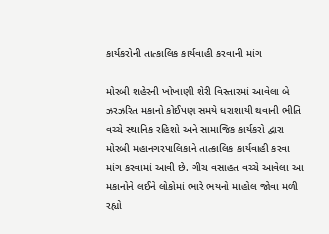કાર્યકરોની તાત્કાલિક કાર્યવાહી કરવાની માંગ

મોરબી શહેરની ખોખાણી શેરી વિસ્તારમાં આવેલા બે ઝરઝરિત મકાનો કોઈપણ સમયે ધરાશાયી થવાની ભીતિ વચ્ચે સ્થાનિક રહિશો અને સામાજિક કાર્યકરો દ્વારા મોરબી મહાનગરપાલિકાને તાત્કાલિક કાર્યવાહી કરવા માંગ કરવામાં આવી છે. ગીચ વસાહત વચ્ચે આવેલા આ મકાનોને લઈને લોકોમાં ભારે ભયનો માહોલ જોવા મળી રહ્યો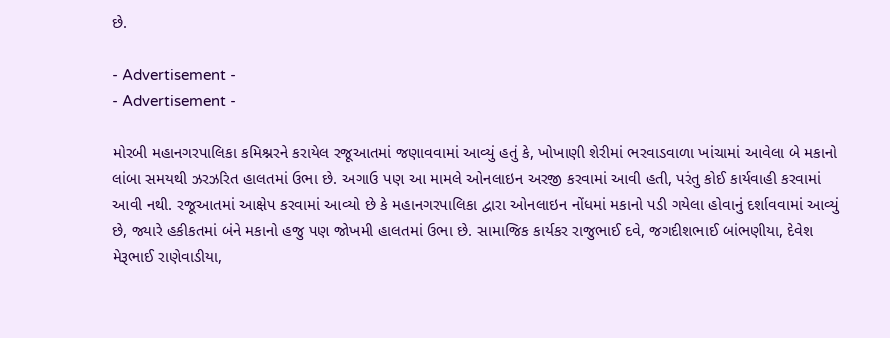છે.

- Advertisement -
- Advertisement -

મોરબી મહાનગરપાલિકા કમિશ્નરને કરાયેલ રજૂઆતમાં જણાવવામાં આવ્યું હતું કે, ખોખાણી શેરીમાં ભરવાડવાળા ખાંચામાં આવેલા બે મકાનો લાંબા સમયથી ઝરઝરિત હાલતમાં ઉભા છે. અગાઉ પણ આ મામલે ઓનલાઇન અરજી કરવામાં આવી હતી, પરંતુ કોઈ કાર્યવાહી કરવામાં આવી નથી. રજૂઆતમાં આક્ષેપ કરવામાં આવ્યો છે કે મહાનગરપાલિકા દ્વારા ઓનલાઇન નોંધમાં મકાનો પડી ગયેલા હોવાનું દર્શાવવામાં આવ્યું છે, જ્યારે હકીકતમાં બંને મકાનો હજુ પણ જોખમી હાલતમાં ઉભા છે. સામાજિક કાર્યકર રાજુભાઈ દવે, જગદીશભાઈ બાંભણીયા, દેવેશ મેરૂભાઈ રાણેવાડીયા,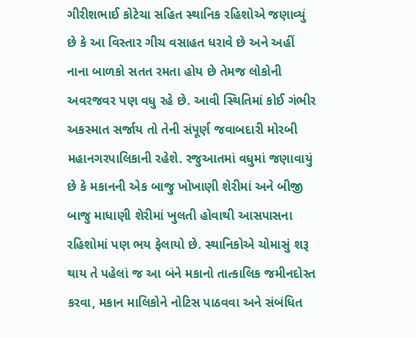ગીરીશભાઈ કોટેચા સહિત સ્થાનિક રહિશોએ જણાવ્યું છે કે આ વિસ્તાર ગીચ વસાહત ધરાવે છે અને અહીં નાના બાળકો સતત રમતા હોય છે તેમજ લોકોની અવરજવર પણ વધુ રહે છે. આવી સ્થિતિમાં કોઈ ગંભીર અકસ્માત સર્જાય તો તેની સંપૂર્ણ જવાબદારી મોરબી મહાનગરપાલિકાની રહેશે. રજુઆતમાં વધુમાં જણાવાયું છે કે મકાનની એક બાજુ ખોખાણી શેરીમાં અને બીજી બાજુ માધાણી શેરીમાં ખુલતી હોવાથી આસપાસના રહિશોમાં પણ ભય ફેલાયો છે. સ્થાનિકોએ ચોમાસું શરૂ થાય તે પહેલાં જ આ બંને મકાનો તાત્કાલિક જમીનદોસ્ત કરવા, મકાન માલિકોને નોટિસ પાઠવવા અને સંબંધિત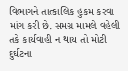વિભાગને તાત્કાલિક હુકમ કરવા માંગ કરી છે. સમગ્ર મામલે વહેલી તકે કાર્યવાહી ન થાય તો મોટી દુર્ઘટના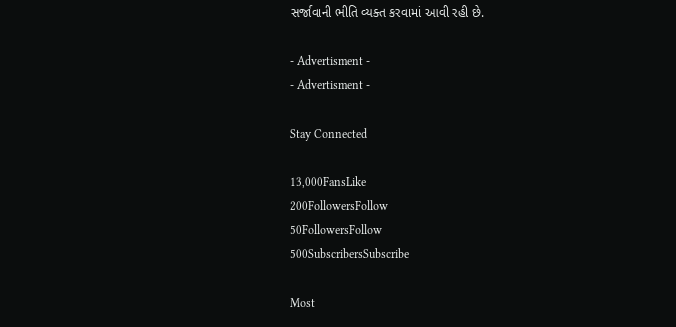સર્જાવાની ભીતિ વ્યક્ત કરવામાં આવી રહી છે.

- Advertisment -
- Advertisment -

Stay Connected

13,000FansLike
200FollowersFollow
50FollowersFollow
500SubscribersSubscribe

Most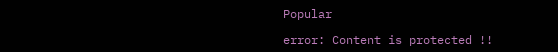Popular

error: Content is protected !!